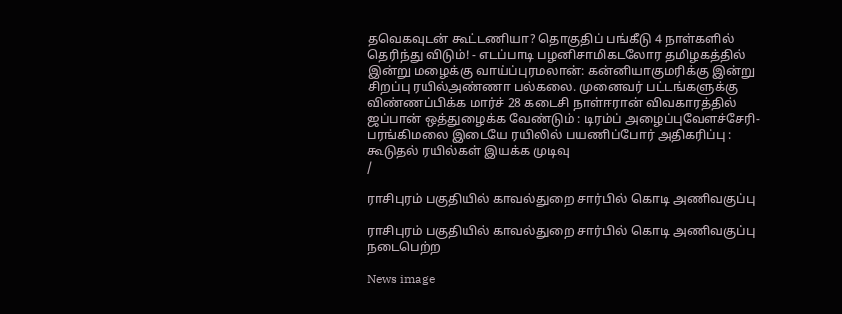தவெகவுடன் கூட்டணியா? தொகுதிப் பங்கீடு 4 நாள்களில் தெரிந்து விடும்! - எடப்பாடி பழனிசாமிகடலோர தமிழகத்தில் இன்று மழைக்கு வாய்ப்புரமலான்: கன்னியாகுமரிக்கு இன்று சிறப்பு ரயில்அண்ணா பல்கலை. முனைவர் பட்டங்களுக்கு விண்ணப்பிக்க மார்ச் 28 கடைசி நாள்ஈரான் விவகாரத்தில் ஜப்பான் ஒத்துழைக்க வேண்டும் : டிரம்ப் அழைப்புவேளச்சேரி-பரங்கிமலை இடையே ரயிலில் பயணிப்போர் அதிகரிப்பு : கூடுதல் ரயில்கள் இயக்க முடிவு
/

ராசிபுரம் பகுதியில் காவல்துறை சார்பில் கொடி அணிவகுப்பு

ராசிபுரம் பகுதியில் காவல்துறை சார்பில் கொடி அணிவகுப்பு நடைபெற்ற

News image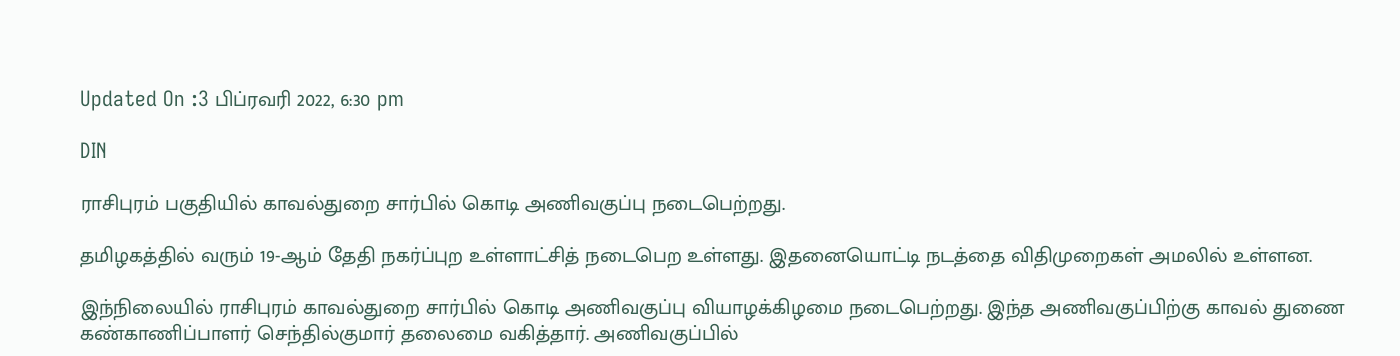Updated On :3 பிப்ரவரி 2022, 6:30 pm

DIN

ராசிபுரம் பகுதியில் காவல்துறை சார்பில் கொடி அணிவகுப்பு நடைபெற்றது.

தமிழகத்தில் வரும் 19-ஆம் தேதி நகர்ப்புற உள்ளாட்சித் நடைபெற உள்ளது. இதனையொட்டி நடத்தை விதிமுறைகள் அமலில் உள்ளன.

இந்நிலையில் ராசிபுரம் காவல்துறை சார்பில் கொடி அணிவகுப்பு வியாழக்கிழமை நடைபெற்றது. இந்த அணிவகுப்பிற்கு காவல் துணை கண்காணிப்பாளர் செந்தில்குமார் தலைமை வகித்தார். அணிவகுப்பில்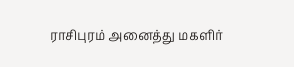ராசிபுரம் அனைத்து மகளிர்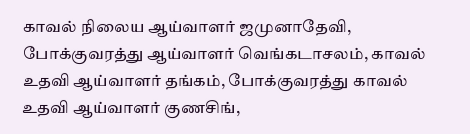காவல் நிலைய ஆய்வாளர் ஜமுனாதேவி, போக்குவரத்து ஆய்வாளர் வெங்கடாசலம், காவல் உதவி ஆய்வாளர் தங்கம், போக்குவரத்து காவல் உதவி ஆய்வாளர் குணசிங்,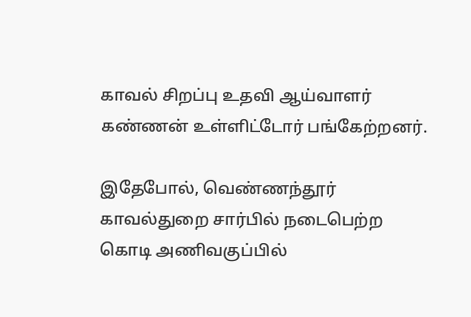காவல் சிறப்பு உதவி ஆய்வாளர் கண்ணன் உள்ளிட்டோர் பங்கேற்றனர்.

இதேபோல், வெண்ணந்தூர் காவல்துறை சார்பில் நடைபெற்ற கொடி அணிவகுப்பில்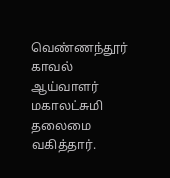வெண்ணந்தூர் காவல் ஆய்வாளர் மகாலட்சுமி தலைமை வகித்தார்.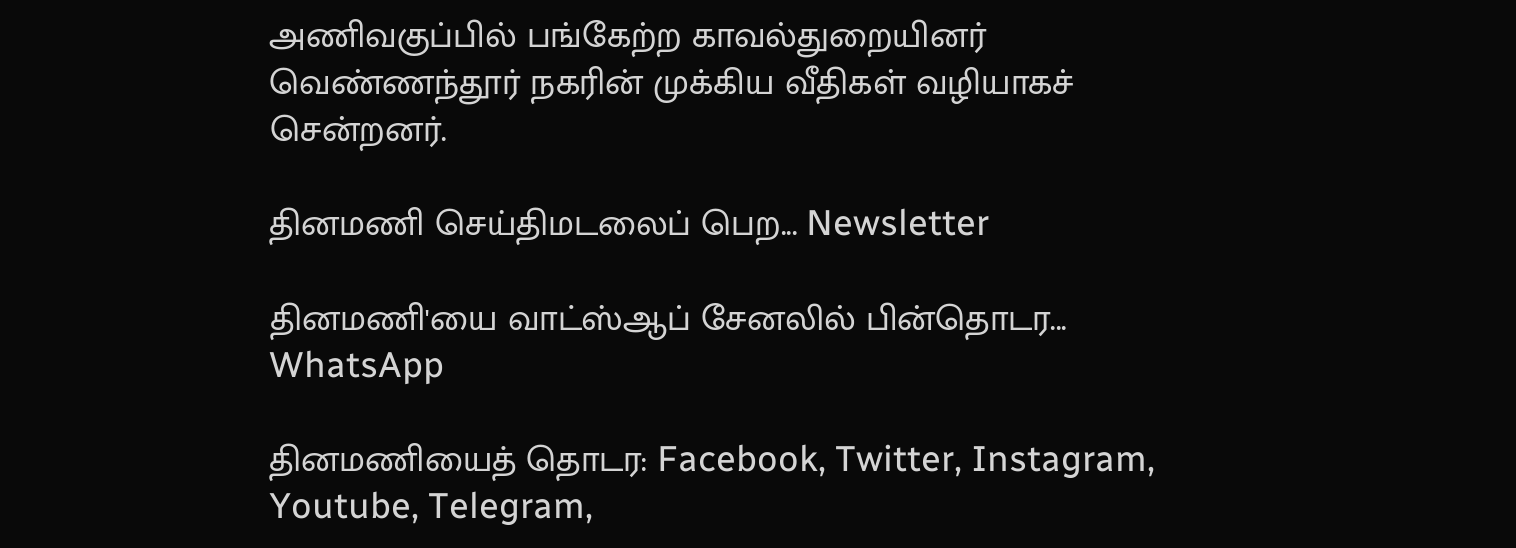அணிவகுப்பில் பங்கேற்ற காவல்துறையினர் வெண்ணந்தூர் நகரின் முக்கிய வீதிகள் வழியாகச் சென்றனர்.

தினமணி செய்திமடலைப் பெற... Newsletter

தினமணி'யை வாட்ஸ்ஆப் சேனலில் பின்தொடர... WhatsApp

தினமணியைத் தொடர: Facebook, Twitter, Instagram, Youtube, Telegram,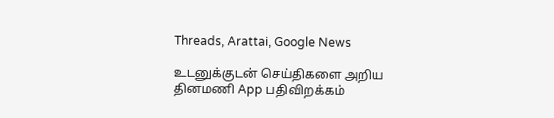Threads, Arattai, Google News

உடனுக்குடன் செய்திகளை அறிய தினமணி App பதிவிறக்கம்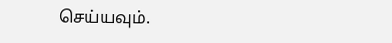செய்யவும்.